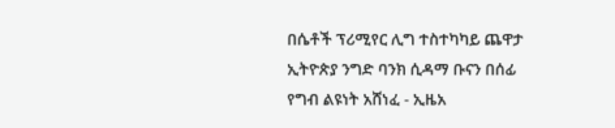በሴቶች ፕሪሚየር ሊግ ተስተካካይ ጨዋታ ኢትዮጵያ ንግድ ባንክ ሲዳማ ቡናን በሰፊ የግብ ልዩነት አሸነፈ - ኢዜአ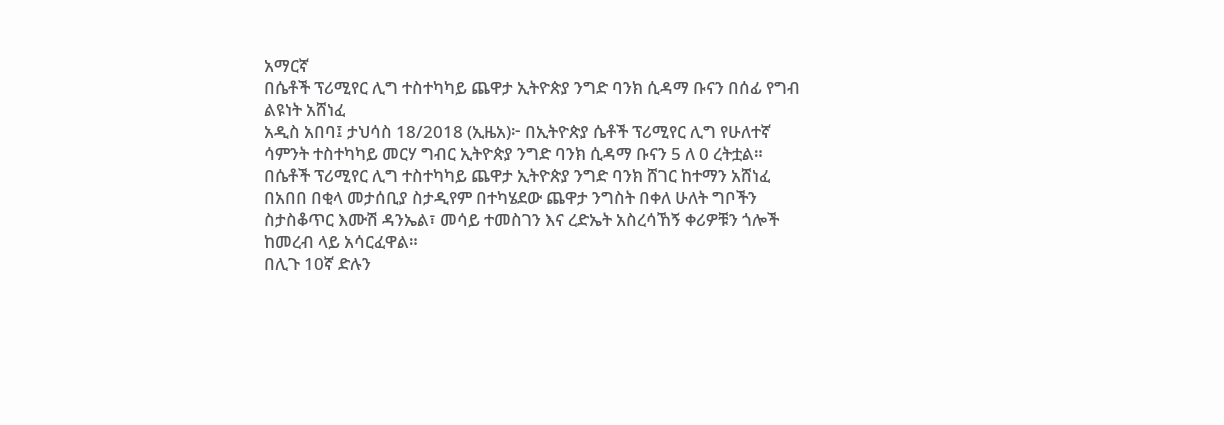አማርኛ
በሴቶች ፕሪሚየር ሊግ ተስተካካይ ጨዋታ ኢትዮጵያ ንግድ ባንክ ሲዳማ ቡናን በሰፊ የግብ ልዩነት አሸነፈ
አዲስ አበባ፤ ታህሳስ 18/2018 (ኢዜአ)፦ በኢትዮጵያ ሴቶች ፕሪሚየር ሊግ የሁለተኛ ሳምንት ተስተካካይ መርሃ ግብር ኢትዮጵያ ንግድ ባንክ ሲዳማ ቡናን 5 ለ 0 ረትቷል።
በሴቶች ፕሪሚየር ሊግ ተስተካካይ ጨዋታ ኢትዮጵያ ንግድ ባንክ ሸገር ከተማን አሸነፈ
በአበበ በቂላ መታሰቢያ ስታዲየም በተካሄደው ጨዋታ ንግስት በቀለ ሁለት ግቦችን ስታስቆጥር እሙሽ ዳንኤል፣ መሳይ ተመስገን እና ረድኤት አስረሳኸኝ ቀሪዎቹን ጎሎች ከመረብ ላይ አሳርፈዋል።
በሊጉ 10ኛ ድሉን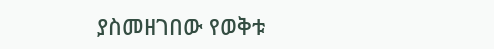ያስመዘገበው የወቅቱ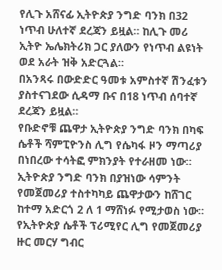የሊጉ አሸናፊ ኢትዮጵያ ንግድ ባንክ በ32 ነጥብ ሁለተኛ ደረጃን ይዟል። ከሊጉ መሪ ኢትዮ ኤሌክትሪክ ጋር ያለውን የነጥብ ልዩነት ወደ አራት ዝቅ አድርጓል።
በአንጻሩ በውድድር ዓመቱ አምስተኛ ሽንፈቱን ያስተናገደው ሲዳማ ቡና በ18 ነጥብ ሰባተኛ ደረጃን ይዟል።
የቡድኖቹ ጨዋታ ኢትዮጵያ ንግድ ባንክ በካፍ ሴቶች ሻምፒዮንስ ሊግ የሴካፋ ዞን ማጣሪያ በነበረው ተሳትፎ ምክንያት የተራዘመ ነው።
ኢትዮጵያ ንግድ ባንክ በያዝነው ሳምንት የመጀመሪያ ተስተካካይ ጨዋታውን ከሸገር ከተማ አድርጎ 2 ለ 1 ማሸነፉ የሚታወስ ነው።
የኢትዮጵያ ሴቶች ፕሪሚየር ሊግ የመጀመሪያ ዙር መርሃ ግብር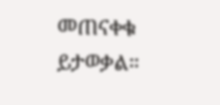መጠናቀቁ ይታወቃል።